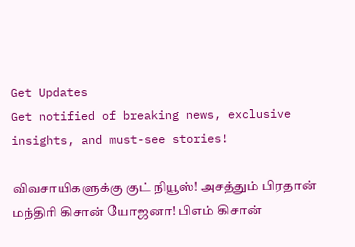Get Updates
Get notified of breaking news, exclusive insights, and must-see stories!

விவசாயிகளுக்கு குட் நியூஸ்! அசத்தும் பிரதான் மந்திரி கிசான் யோஜனா! பிஎம் கிசான்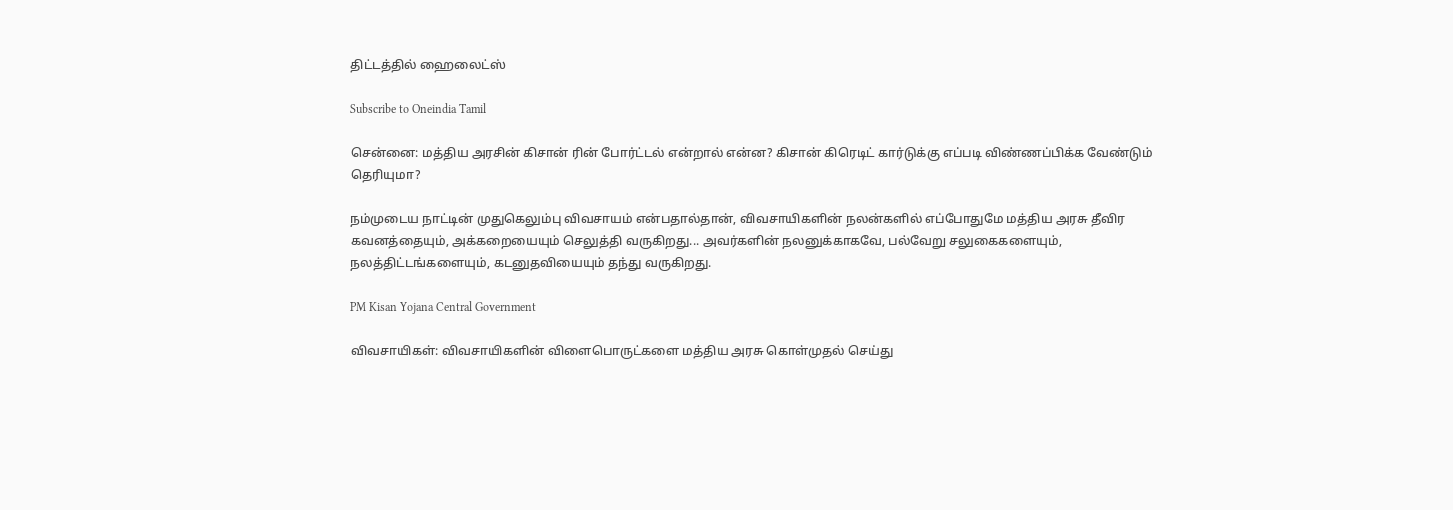திட்டத்தில் ஹைலைட்ஸ்

Subscribe to Oneindia Tamil

சென்னை: மத்திய அரசின் கிசான் ரின் போர்ட்டல் என்றால் என்ன? கிசான் கிரெடிட் கார்டுக்கு எப்படி விண்ணப்பிக்க வேண்டும் தெரியுமா?

நம்முடைய நாட்டின் முதுகெலும்பு விவசாயம் என்பதால்தான், விவசாயிகளின் நலன்களில் எப்போதுமே மத்திய அரசு தீவிர கவனத்தையும், அக்கறையையும் செலுத்தி வருகிறது... அவர்களின் நலனுக்காகவே, பல்வேறு சலுகைகளையும், நலத்திட்டங்களையும், கடனுதவியையும் தந்து வருகிறது.

PM Kisan Yojana Central Government

விவசாயிகள்: விவசாயிகளின் விளைபொருட்களை மத்திய அரசு கொள்முதல் செய்து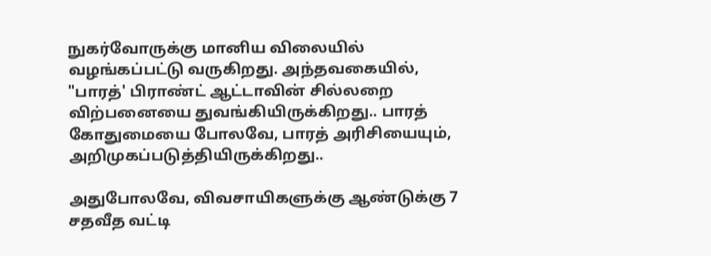நுகர்வோருக்கு மானிய விலையில் வழங்கப்பட்டு வருகிறது. அந்தவகையில், "பாரத்' பிராண்ட் ஆட்டாவின் சில்லறை விற்பனையை துவங்கியிருக்கிறது.. பாரத் கோதுமையை போலவே, பாரத் அரிசியையும், அறிமுகப்படுத்தியிருக்கிறது..

அதுபோலவே, விவசாயிகளுக்கு ஆண்டுக்கு 7 சதவீத வட்டி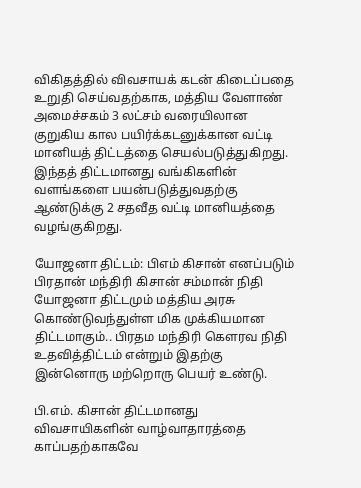விகிதத்தில் விவசாயக் கடன் கிடைப்பதை உறுதி செய்வதற்காக, மத்திய வேளாண் அமைச்சகம் 3 லட்சம் வரையிலான குறுகிய கால பயிர்க்கடனுக்கான வட்டி மானியத் திட்டத்தை செயல்படுத்துகிறது. இந்தத் திட்டமானது வங்கிகளின் வளங்களை பயன்படுத்துவதற்கு ஆண்டுக்கு 2 சதவீத வட்டி மானியத்தை வழங்குகிறது.

யோஜனா திட்டம்: பிஎம் கிசான் எனப்படும் பிரதான் மந்திரி கிசான் சம்மான் நிதி யோஜனா திட்டமும் மத்திய அரசு கொண்டுவந்துள்ள மிக முக்கியமான திட்டமாகும்.. பிரதம மந்திரி கௌரவ நிதி உதவித்திட்டம் என்றும் இதற்கு இன்னொரு மற்றொரு பெயர் உண்டு.

பி.எம். கிசான் திட்டமானது விவசாயிகளின் வாழ்வாதாரத்தை காப்பதற்காகவே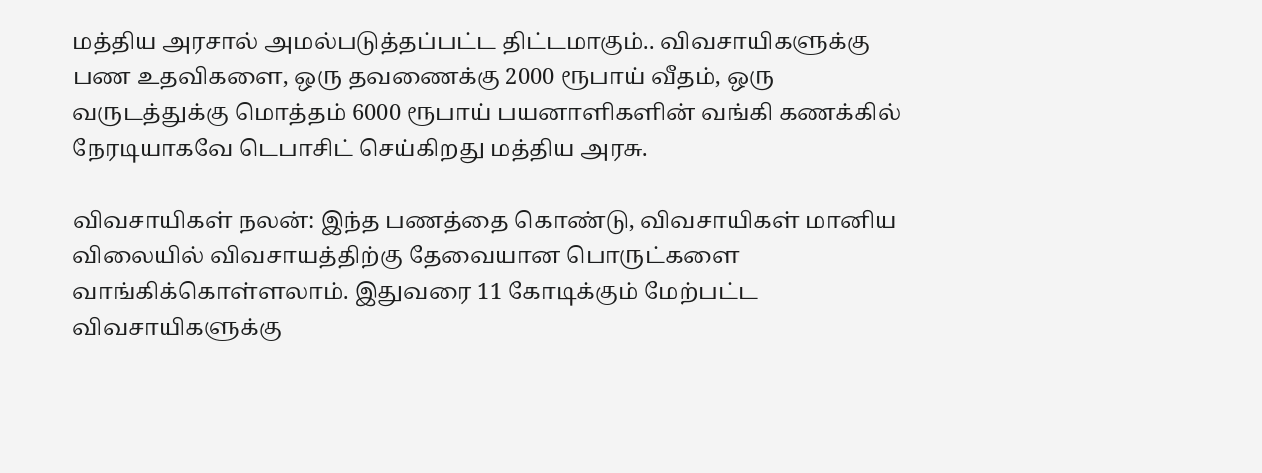மத்திய அரசால் அமல்படுத்தப்பட்ட திட்டமாகும்.. விவசாயிகளுக்கு பண உதவிகளை, ஒரு தவணைக்கு 2000 ரூபாய் வீதம், ஒரு வருடத்துக்கு மொத்தம் 6000 ரூபாய் பயனாளிகளின் வங்கி கணக்கில் நேரடியாகவே டெபாசிட் செய்கிறது மத்திய அரசு.

விவசாயிகள் நலன்: இந்த பணத்தை கொண்டு, விவசாயிகள் மானிய விலையில் விவசாயத்திற்கு தேவையான பொருட்களை வாங்கிக்கொள்ளலாம். இதுவரை 11 கோடிக்கும் மேற்பட்ட விவசாயிகளுக்கு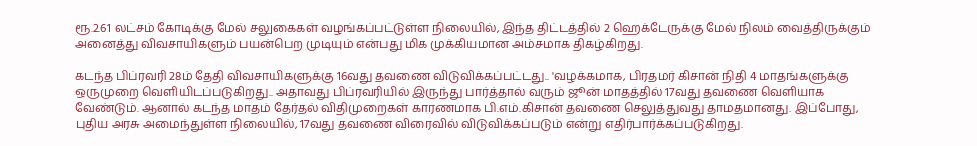ரூ.2.61 லட்சம் கோடிக்கு மேல் சலுகைகள் வழங்கப்பட்டுள்ள நிலையில், இந்த திட்டத்தில் 2 ஹெக்டேருக்கு மேல் நிலம் வைத்திருக்கும் அனைத்து விவசாயிகளும் பயன்பெற முடியும் என்பது மிக முக்கியமான அம்சமாக திகழ்கிறது.

கடந்த பிப்ரவரி 28ம் தேதி விவசாயிகளுக்கு 16வது தவணை விடுவிக்கப்பட்டது.. 'வழக்கமாக, பிரதமர் கிசான் நிதி 4 மாதங்களுக்கு ஒருமுறை வெளியிடப்படுகிறது.. அதாவது பிப்ரவரியில் இருந்து பார்த்தால் வரும் ஜூன் மாதத்தில் 17வது தவணை வெளியாக வேண்டும். ஆனால் கடந்த மாதம் தேர்தல் விதிமுறைகள் காரணமாக பி.எம்.கிசான் தவணை செலுத்துவது தாமதமானது. இப்போது, புதிய அரசு அமைந்துள்ள நிலையில், 17வது தவணை விரைவில் விடுவிக்கப்படும் என்று எதிர்பார்க்கப்படுகிறது.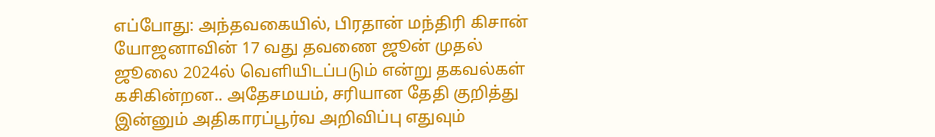எப்போது: அந்தவகையில், பிரதான் மந்திரி கிசான் யோஜனாவின் 17 வது தவணை ஜூன் முதல் ஜூலை 2024ல் வெளியிடப்படும் என்று தகவல்கள் கசிகின்றன.. அதேசமயம், சரியான தேதி குறித்து இன்னும் அதிகாரப்பூர்வ அறிவிப்பு எதுவும்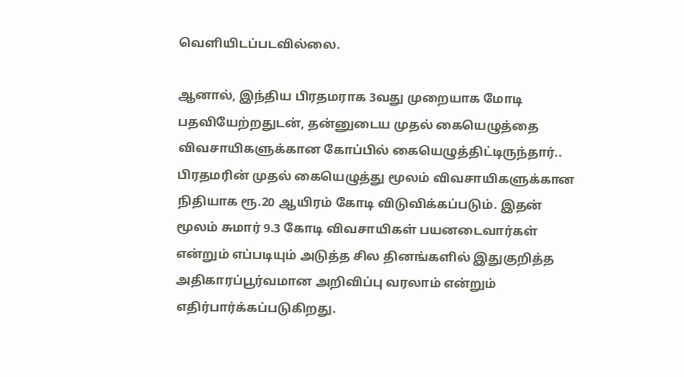வெளியிடப்படவில்லை.

ஆனால், இந்திய பிரதமராக 3வது முறையாக மோடி பதவியேற்றதுடன், தன்னுடைய முதல் கையெழுத்தை விவசாயிகளுக்கான கோப்பில் கையெழுத்திட்டிருந்தார்.. பிரதமரின் முதல் கையெழுத்து மூலம் விவசாயிகளுக்கான நிதியாக ரூ.20 ஆயிரம் கோடி விடுவிக்கப்படும். இதன் மூலம் சுமார் 9.3 கோடி விவசாயிகள் பயனடைவார்கள் என்றும் எப்படியும் அடுத்த சில தினங்களில் இதுகுறித்த அதிகாரப்பூர்வமான அறிவிப்பு வரலாம் என்றும் எதிர்பார்க்கப்படுகிறது.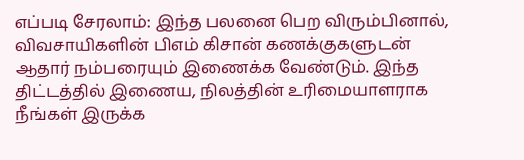எப்படி சேரலாம்: இந்த பலனை பெற விரும்பினால், விவசாயிகளின் பிஎம் கிசான் கணக்குகளுடன் ஆதார் நம்பரையும் இணைக்க வேண்டும். இந்த திட்டத்தில் இணைய, நிலத்தின் உரிமையாளராக நீங்கள் இருக்க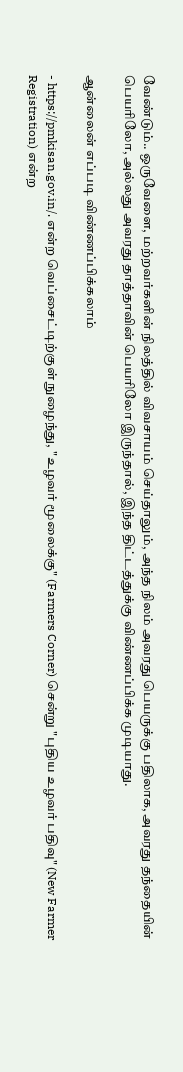வேண்டும்.. ஒருவேளை, மற்றவர்களின் நிலத்தில் விவசாயம் செய்தாலும், அந்த நிலம் அவரது பெயருக்கு பதிலாக, அவரது தந்தையின் பெயரிலோ, அல்லது அவரது தாத்தாவின் பெயரிலோ இருந்தால், இந்த திட்டத்துக்கு விண்ணப்பிக்க முடியாது.

ஆன்லைன் எப்படி விண்ணப்பிக்கலாம்

- https://pmkisan.gov.in/. என்ற வெப்சைட்டிற்குள் நுழைந்து, "உழவர் மூலைக்கு" (Farmers Corner) சென்று "புதிய உழவர் பதிவு" (New Farmer Registration) என்ற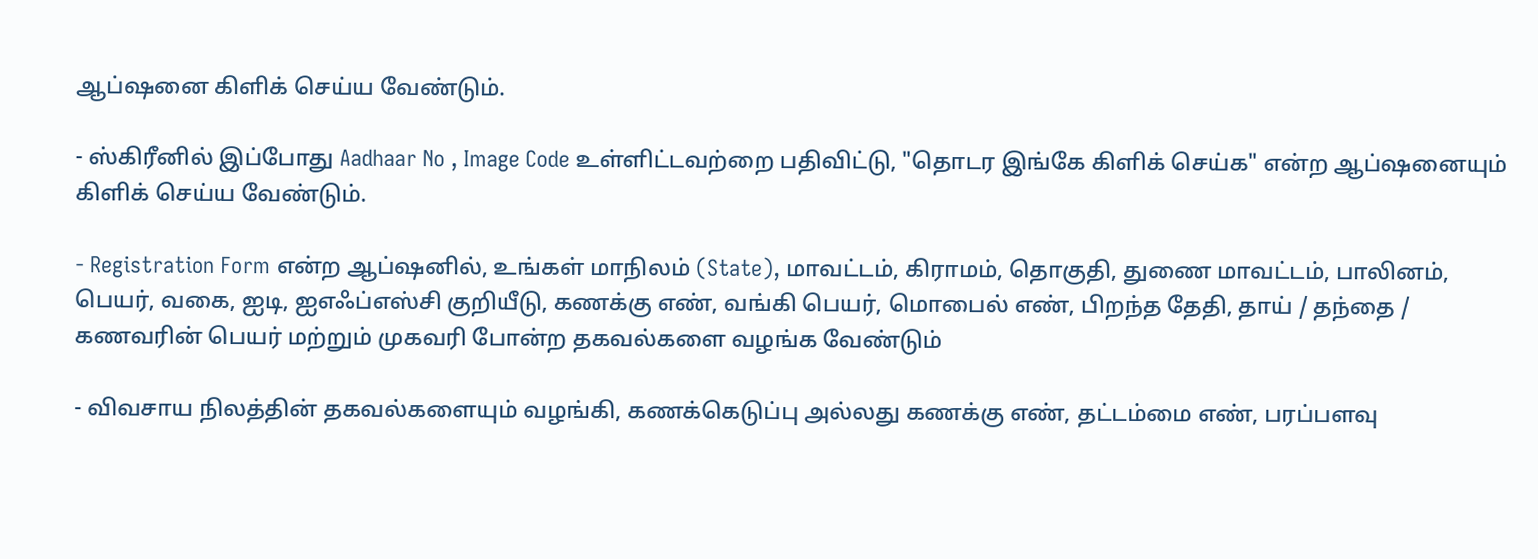ஆப்ஷனை கிளிக் செய்ய வேண்டும்.

- ஸ்கிரீனில் இப்போது Aadhaar No , Image Code உள்ளிட்டவற்றை பதிவிட்டு, "தொடர இங்கே கிளிக் செய்க" என்ற ஆப்ஷனையும் கிளிக் செய்ய வேண்டும்.

- Registration Form என்ற ஆப்ஷனில், உங்கள் மாநிலம் (State), மாவட்டம், கிராமம், தொகுதி, துணை மாவட்டம், பாலினம், பெயர், வகை, ஐடி, ஐஎஃப்எஸ்சி குறியீடு, கணக்கு எண், வங்கி பெயர், மொபைல் எண், பிறந்த தேதி, தாய் / தந்தை / கணவரின் பெயர் மற்றும் முகவரி போன்ற தகவல்களை வழங்க வேண்டும்

- விவசாய நிலத்தின் தகவல்களையும் வழங்கி, கணக்கெடுப்பு அல்லது கணக்கு எண், தட்டம்மை எண், பரப்பளவு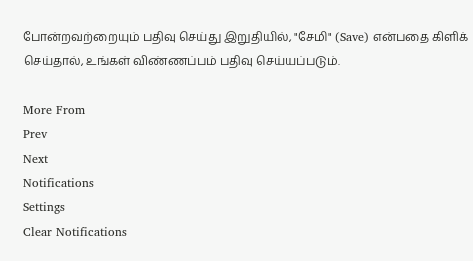போன்றவற்றையும் பதிவு செய்து இறுதியில், "சேமி" (Save) என்பதை கிளிக் செய்தால், உங்கள் விண்ணப்பம் பதிவு செய்யப்படும்.

More From
Prev
Next
Notifications
Settings
Clear Notifications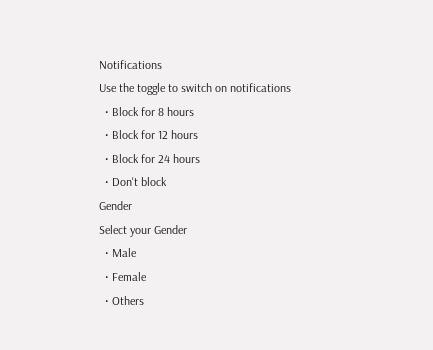Notifications
Use the toggle to switch on notifications
  • Block for 8 hours
  • Block for 12 hours
  • Block for 24 hours
  • Don't block
Gender
Select your Gender
  • Male
  • Female
  • Others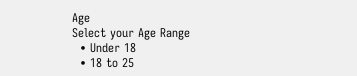Age
Select your Age Range
  • Under 18
  • 18 to 25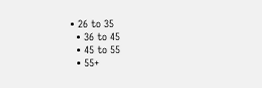• 26 to 35
  • 36 to 45
  • 45 to 55
  • 55+